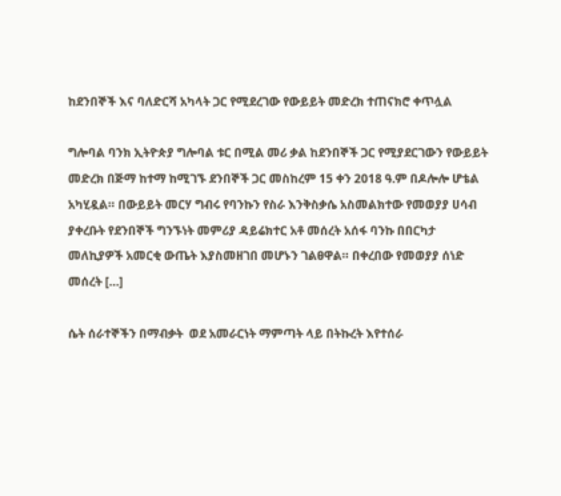ከደንበኞች እና ባለድርሻ አካላት ጋር የሚደረገው የውይይት መድረክ ተጠናክሮ ቀጥሏል

ግሎባል ባንክ ኢትዮጵያ ግሎባል ቱር በሚል መሪ ቃል ከደንበኞች ጋር የሚያደርገውን የውይይት መድረክ በጅማ ከተማ ከሚገኙ ደንበኞች ጋር መስከረም 15 ቀን 2018 ዓ.ም በዶሎሎ ሆቴል አካሂዷል። በውይይት መርሃ ግብሩ የባንኩን የስራ እንቅስቃሴ አስመልክተው የመወያያ ሀሳብ ያቀረቡት የደንበኞች ግንኙነት መምሪያ ዳይሬክተር አቶ መሰረት አሰፋ ባንኩ በበርካታ መለኪያዎች አመርቂ ውጤት እያስመዘገበ መሆኑን ገልፀዋል። በቀረበው የመወያያ ሰነድ መሰረት […]

ሴት ሰራተኞችን በማብቃት  ወደ አመራርነት ማምጣት ላይ በትኩረት እየተሰራ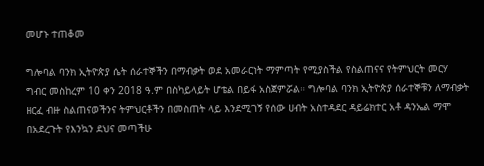መሆኑ ተጠቆመ

ግሎባል ባንክ ኢትዮጵያ ሴት ሰራተኞችን በማብቃት ወደ አመራርነት ማምጣት የሚያስችል የስልጠናና የትምህርት መርሃ ግብር መስከረም 10 ቀን 2018 ዓ.ም በስካይላይት ሆቴል በይፋ አስጀምሯል። ግሎባል ባንክ ኢትዮጵያ ሰራተኞቹን ለማብቃት ዘርፈ ብዙ ስልጠናወችንና ትምህርቶችን በመስጠት ላይ እንደሚገኝ የሰው ሀብት አስተዳደር ዳይሬክተር አቶ ዳንኤል ማሞ በአደረጉት የእንኳን ደህና መጣችሁ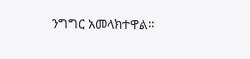ንግግር አመላክተዋል።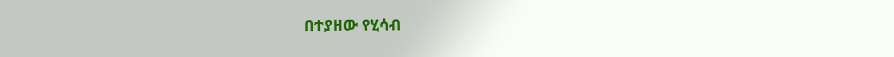በተያዘው የሂሳብ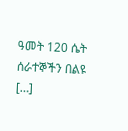ዓመት 120 ሴት ሰራተኞችን በልዩ […]